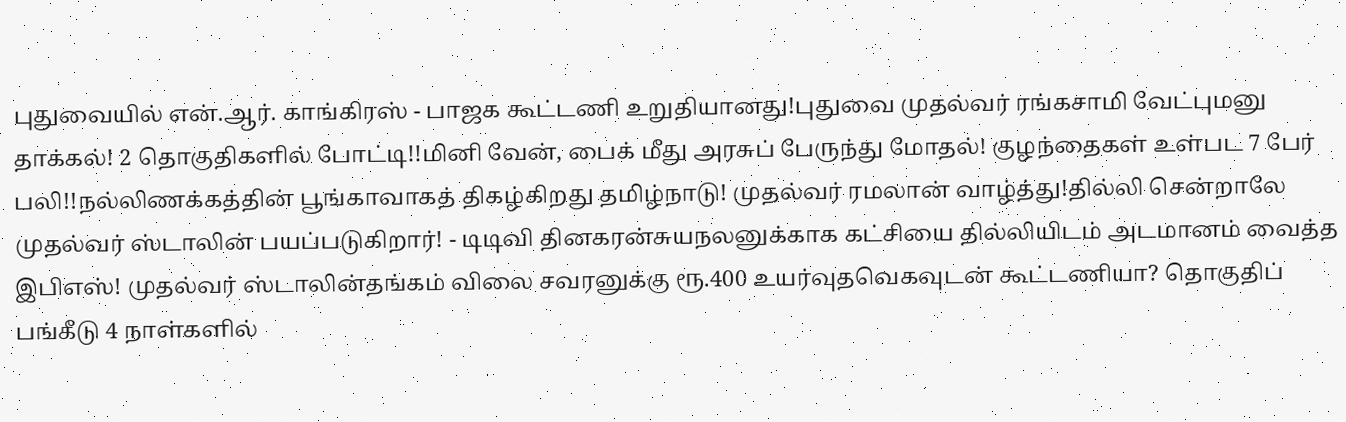புதுவையில் என்.ஆர். காங்கிரஸ் - பாஜக கூட்டணி உறுதியானது!புதுவை முதல்வர் ரங்கசாமி வேட்புமனு தாக்கல்! 2 தொகுதிகளில் போட்டி!!மினி வேன், பைக் மீது அரசுப் பேருந்து மோதல்! குழந்தைகள் உள்பட 7 பேர் பலி!!நல்லிணக்கத்தின் பூங்காவாகத் திகழ்கிறது தமிழ்நாடு! முதல்வர் ரமலான் வாழ்த்து!தில்லி சென்றாலே முதல்வர் ஸ்டாலின் பயப்படுகிறார்! - டிடிவி தினகரன்சுயநலனுக்காக கட்சியை தில்லியிடம் அடமானம் வைத்த இபிஎஸ்! முதல்வர் ஸ்டாலின்தங்கம் விலை சவரனுக்கு ரூ.400 உயர்வுதவெகவுடன் கூட்டணியா? தொகுதிப் பங்கீடு 4 நாள்களில்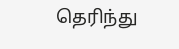தெரிந்து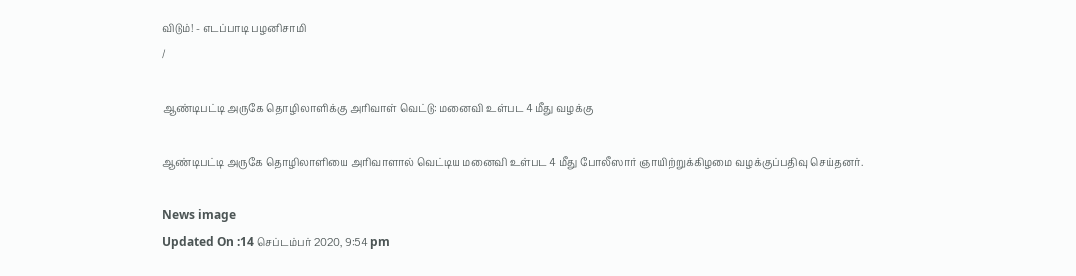விடும்! - எடப்பாடி பழனிசாமி
/

ஆண்டிபட்டி அருகே தொழிலாளிக்கு அரிவாள் வெட்டு: மனைவி உள்பட 4 மீது வழக்கு

ஆண்டிபட்டி அருகே தொழிலாளியை அரிவாளால் வெட்டிய மனைவி உள்பட 4 மீது போலீஸார் ஞாயிற்றுக்கிழமை வழக்குப்பதிவு செய்தனர்.

News image
Updated On :14 செப்டம்பர் 2020, 9:54 pm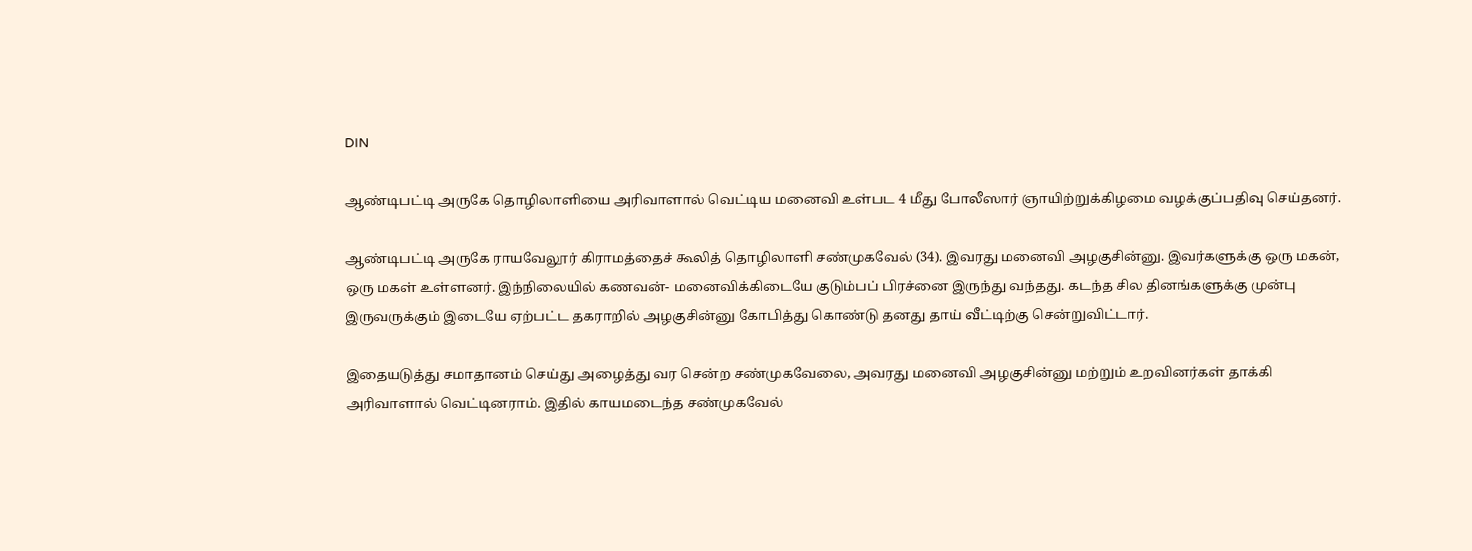DIN

ஆண்டிபட்டி அருகே தொழிலாளியை அரிவாளால் வெட்டிய மனைவி உள்பட 4 மீது போலீஸார் ஞாயிற்றுக்கிழமை வழக்குப்பதிவு செய்தனர்.

ஆண்டிபட்டி அருகே ராயவேலூர் கிராமத்தைச் கூலித் தொழிலாளி சண்முகவேல் (34). இவரது மனைவி அழகுசின்னு. இவர்களுக்கு ஒரு மகன், ஒரு மகள் உள்ளனர். இந்நிலையில் கணவன்- மனைவிக்கிடையே குடும்பப் பிரச்னை இருந்து வந்தது. கடந்த சில தினங்களுக்கு முன்பு இருவருக்கும் இடையே ஏற்பட்ட தகராறில் அழகுசின்னு கோபித்து கொண்டு தனது தாய் வீட்டிற்கு சென்றுவிட்டார்.

இதையடுத்து சமாதானம் செய்து அழைத்து வர சென்ற சண்முகவேலை, அவரது மனைவி அழகுசின்னு மற்றும் உறவினர்கள் தாக்கி அரிவாளால் வெட்டினராம். இதில் காயமடைந்த சண்முகவேல்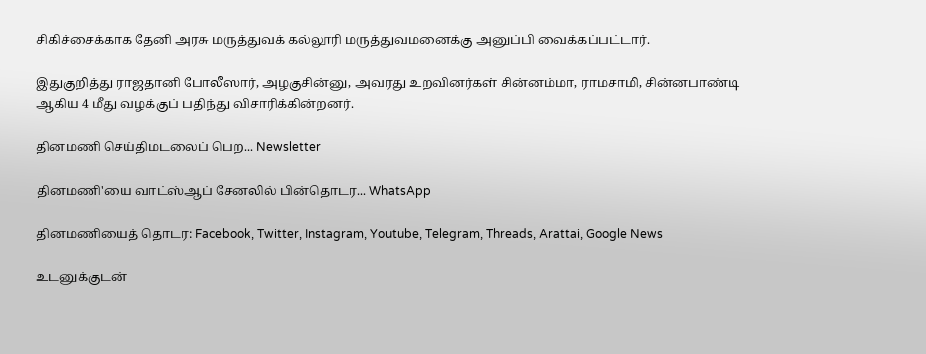சிகிச்சைக்காக தேனி அரசு மருத்துவக் கல்லூரி மருத்துவமனைக்கு அனுப்பி வைக்கப்பட்டார்.

இதுகுறித்து ராஜதானி போலீஸார், அழகுசின்னு, அவரது உறவினர்கள் சின்னம்மா, ராமசாமி, சின்னபாண்டி ஆகிய 4 மீது வழக்குப் பதிந்து விசாரிக்கின்றனர்.

தினமணி செய்திமடலைப் பெற... Newsletter

தினமணி'யை வாட்ஸ்ஆப் சேனலில் பின்தொடர... WhatsApp

தினமணியைத் தொடர: Facebook, Twitter, Instagram, Youtube, Telegram, Threads, Arattai, Google News

உடனுக்குடன்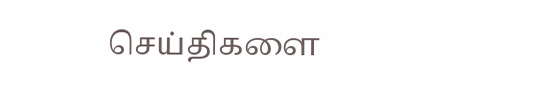செய்திகளை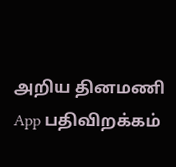அறிய தினமணி App பதிவிறக்கம்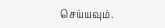செய்யவும்.